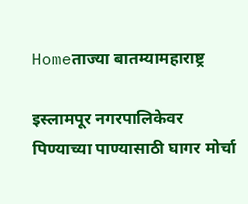Homeताज्या बातम्यामहाराष्ट्र

इस्लामपूर नगरपालिकेवर पिण्याच्या पाण्यासाठी घागर मोर्चा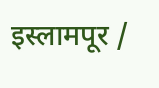इस्लामपूर /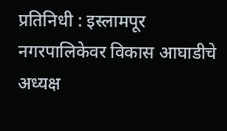प्रतिनिधी : इस्लामपूर नगरपालिकेवर विकास आघाडीचे अध्यक्ष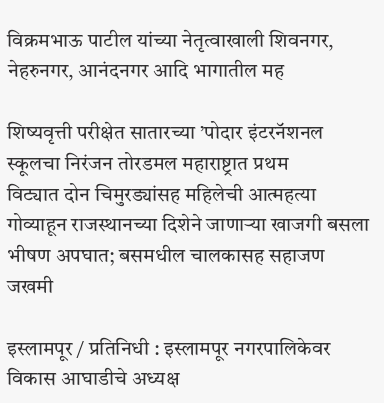विक्रमभाऊ पाटील यांच्या नेतृत्वाखाली शिवनगर, नेहरुनगर, आनंदनगर आदि भागातील मह

शिष्यवृत्ती परीक्षेत सातारच्या ’पोदार इंटरनॅशनल स्कूलचा निरंजन तोरडमल महाराष्ट्रात प्रथम
विट्यात दोन चिमुरड्यांसह महिलेची आत्महत्या
गोव्याहून राजस्थानच्या दिशेने जाणार्‍या खाजगी बसला भीषण अपघात; बसमधील चालकासह सहाजण जखमी

इस्लामपूर / प्रतिनिधी : इस्लामपूर नगरपालिकेवर विकास आघाडीचे अध्यक्ष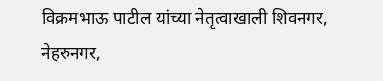विक्रमभाऊ पाटील यांच्या नेतृत्वाखाली शिवनगर, नेहरुनगर,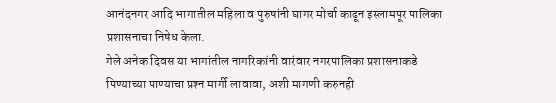आनंदनगर आदि भागातील महिला व पुरुषांनी घागर मोर्चा काढून इस्लामपूर पालिका प्रशासनाचा निषेध केला.
गेले अनेक दिवस या भागांतील नागरिकांनी वारंवार नगरपालिका प्रशासनाकडे पिण्याच्या पाण्याचा प्रश्‍न मार्गी लावावा, अशी मागणी करुनही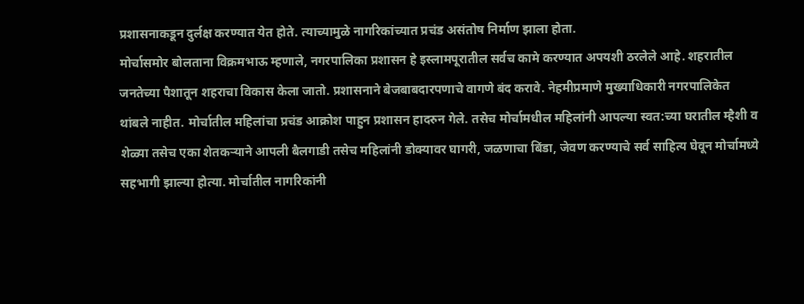प्रशासनाकडून दुर्लक्ष करण्यात येत होते. त्याच्यामुळे नागरिकांच्यात प्रचंड असंतोष निर्माण झाला होता.
मोर्चासमोर बोलताना विक्रमभाऊ म्हणाले, नगरपालिका प्रशासन हे इस्लामपूरातील सर्वच कामे करण्यात अपयशी ठरलेले आहे. शहरातील जनतेच्या पैशातून शहराचा विकास केला जातो. प्रशासनाने बेजबाबदारपणाचे वागणे बंद करावे. नेहमीप्रमाणे मुख्याधिकारी नगरपालिकेत थांबले नाहीत. मोर्चातील महिलांचा प्रचंड आक्रोश पाहुन प्रशासन हादरुन गेले. तसेच मोर्चामधील महिलांनी आपल्या स्वत:च्या घरातील म्हैशी व शेळ्या तसेच एका शेतकर्‍याने आपली बैलगाडी तसेच महिलांनी डोक्यावर घागरी, जळणाचा बिंडा, जेवण करण्याचे सर्व साहित्य घेवून मोर्चामध्ये सहभागी झाल्या होत्या. मोर्चातील नागरिकांनी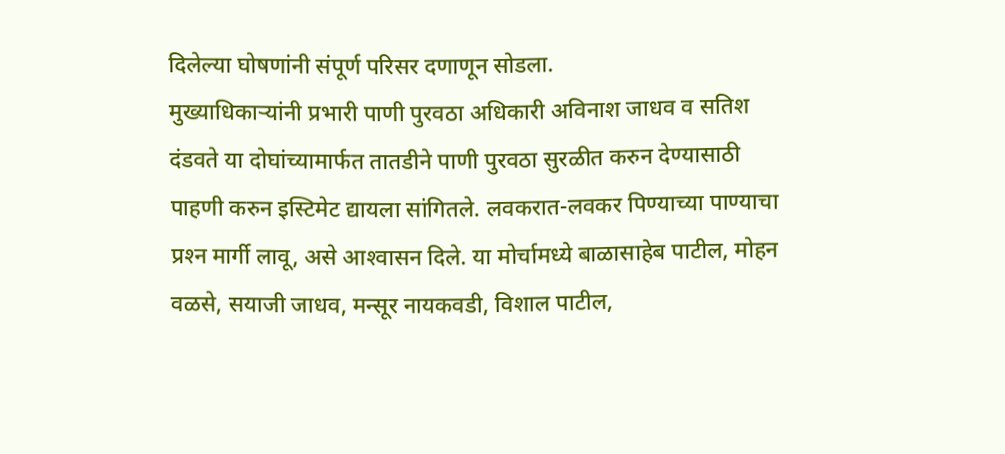दिलेल्या घोषणांनी संपूर्ण परिसर दणाणून सोडला.
मुख्याधिकार्‍यांनी प्रभारी पाणी पुरवठा अधिकारी अविनाश जाधव व सतिश दंडवते या दोघांच्यामार्फत तातडीने पाणी पुरवठा सुरळीत करुन देण्यासाठी पाहणी करुन इस्टिमेट द्यायला सांगितले. लवकरात-लवकर पिण्याच्या पाण्याचा प्रश्‍न मार्गी लावू, असे आश्‍वासन दिले. या मोर्चामध्ये बाळासाहेब पाटील, मोहन वळसे, सयाजी जाधव, मन्सूर नायकवडी, विशाल पाटील,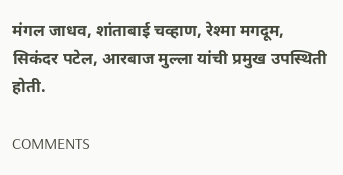मंगल जाधव, शांताबाई चव्हाण, रेश्मा मगदूम, सिकंदर पटेल, आरबाज मुल्ला यांची प्रमुख उपस्थिती होती.

COMMENTS